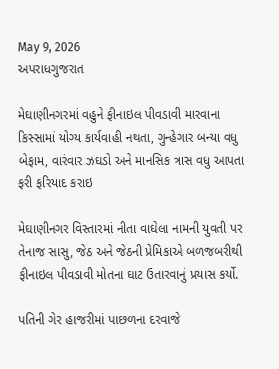May 9, 2026
અપરાધગુજરાત

મેઘાણીનગરમાં વહુને ફીનાઇલ પીવડાવી મારવાના કિસ્સામાં યોગ્ય કાર્યવાહી નથતા, ગુન્હેગાર બન્યા વધુ બેફામ, વારંવાર ઝઘડો અને માનસિક ત્રાસ વધુ આપતા ફરી ફરિયાદ કરાઇ

મેઘાણીનગર વિસ્તારમાં નીતા વાઘેલા નામની યુવતી પર તેનાજ સાસુ, જેઠ અને જેઠની પ્રેમિકાએ બળજબરીથી ફીનાઇલ પીવડાવી મોતના ઘાટ ઉતારવાનું પ્રયાસ કર્યો.

પતિની ગેર હાજરીમાં પાછળના દરવાજે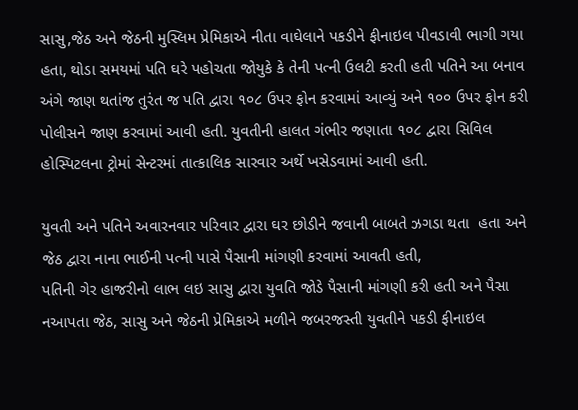સાસુ,જેઠ અને જેઠની મુસ્લિમ પ્રેમિકાએ નીતા વાઘેલાને પકડીને ફીનાઇલ પીવડાવી ભાગી ગયા હતા, થોડા સમયમાં પતિ ઘરે પહોચતા જોયુકે કે તેની પત્ની ઉલટી કરતી હતી પતિને આ બનાવ અંગે જાણ થતાંજ તુરંત જ પતિ દ્વારા ૧૦૮ ઉપર ફોન કરવામાં આવ્યું અને ૧૦૦ ઉપર ફોન કરી પોલીસને જાણ કરવામાં આવી હતી. યુવતીની હાલત ગંભીર જણાતા ૧૦૮ દ્વારા સિવિલ હોસ્પિટલના ટ્રોમાં સેન્ટરમાં તાત્કાલિક સારવાર અર્થે ખસેડવામાં આવી હતી.

યુવતી અને પતિને અવારનવાર પરિવાર દ્વારા ઘર છોડીને જવાની બાબતે ઝગડા થતા  હતા અને જેઠ દ્વારા નાના ભાઈની પત્ની પાસે પૈસાની માંગણી કરવામાં આવતી હતી,
પતિની ગેર હાજરીનો લાભ લઇ સાસુ દ્વારા યુવતિ જોડે પૈસાની માંગણી કરી હતી અને પૈસા નઆપતા જેઠ, સાસુ અને જેઠની પ્રેમિકાએ મળીને જબરજસ્તી યુવતીને પકડી ફીનાઇલ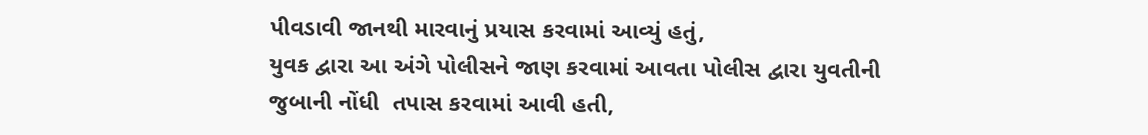પીવડાવી જાનથી મારવાનું પ્રયાસ કરવામાં આવ્યું હતું,
યુવક દ્વારા આ અંગે પોલીસને જાણ કરવામાં આવતા પોલીસ દ્વારા યુવતીની જુબાની નોંધી  તપાસ કરવામાં આવી હતી,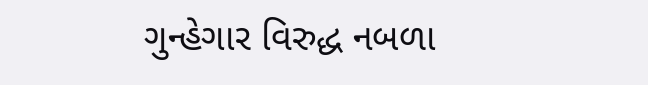ગુન્હેગાર વિરુદ્ધ નબળા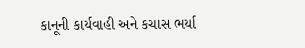કાનૂની કાર્યવાહી અને કચાસ ભર્યા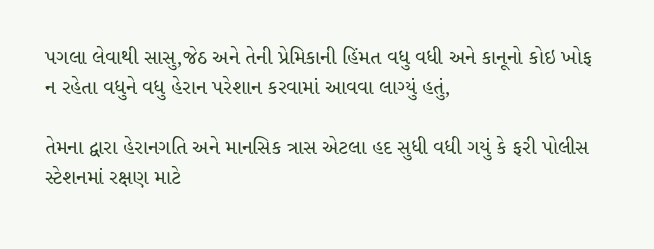પગલા લેવાથી સાસુ,જેઠ અને તેની પ્રેમિકાની હિંમત વધુ વધી અને કાનૂનો કોઇ ખોફ ન રહેતા વધુને વધુ હેરાન પરેશાન કરવામાં આવવા લાગ્યું હતું,

તેમના દ્વારા હેરાનગતિ અને માનસિક ત્રાસ એટલા હદ સુધી વધી ગયું કે ફરી પોલીસ સ્ટેશનમાં રક્ષણ માટે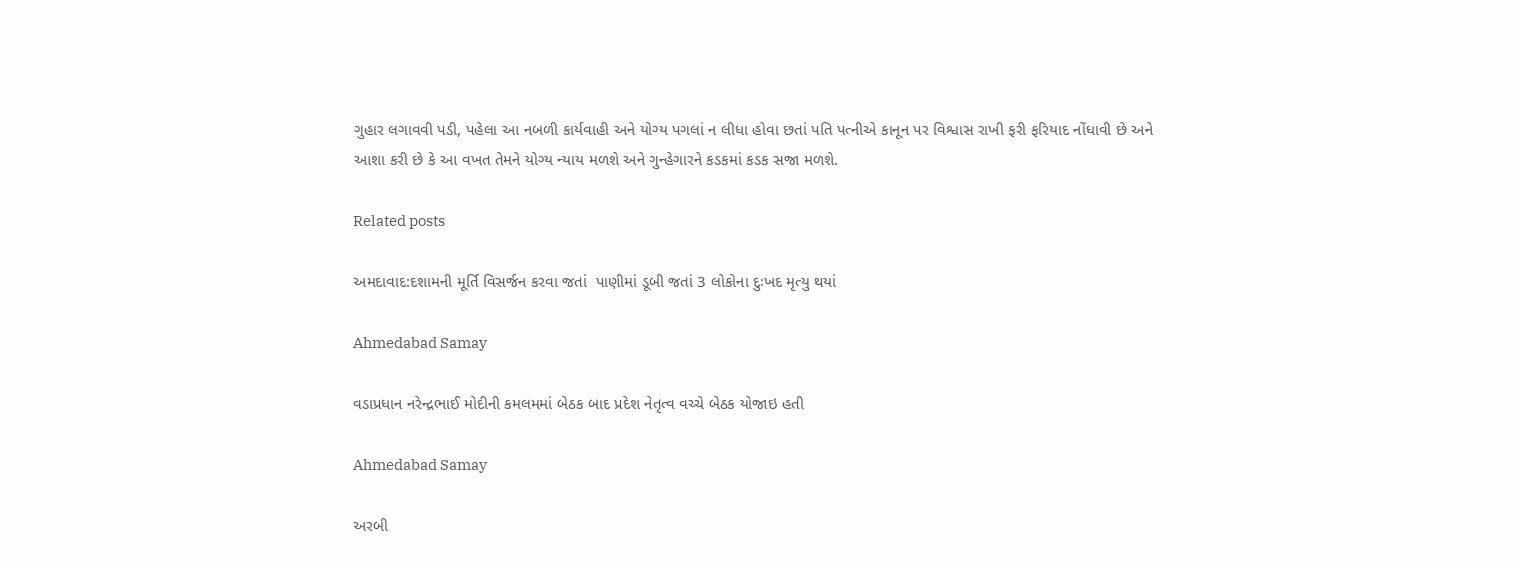ગુહાર લગાવવી પડી, પહેલા આ નબળી કાર્યવાહી અને યોગ્ય પગલાં ન લીધા હોવા છતાં પતિ પત્નીએ કાનૂન પર વિશ્વાસ રાખી ફરી ફરિયાદ નોંધાવી છે અને આશા કરી છે કે આ વખત તેમને યોગ્ય ન્યાય મળશે અને ગુન્હેગારને કડકમાં કડક સજા મળશે.

Related posts

અમદાવાદ:દશામની મૂર્તિ વિસર્જન કરવા જતાં  પાણીમાં ડૂબી જતાં 3 લોકોના દુઃખદ મૃત્યુ થયાં

Ahmedabad Samay

વડાપ્રધાન નરેન્દ્રભાઈ મોદીની કમલમમાં બેઠક બાદ પ્રદેશ નેતૃત્વ વચ્ચે બેઠક યોજાઇ હતી

Ahmedabad Samay

અરબી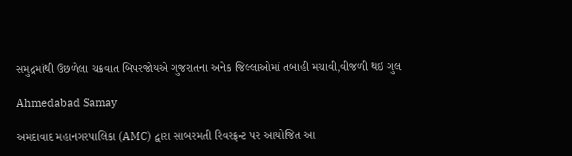સમુદ્રમાંથી ઉછળેલા ચક્રવાત બિપરજોયએ ગુજરાતના અનેક જિલ્લાઓમાં તબાહી મચાવી,વીજળી થઇ ગુલ

Ahmedabad Samay

અમદાવાદ મહાનગરપાલિકા (AMC) દ્વારા સાબરમતી રિવરફ્રન્ટ પર આયોજિત આ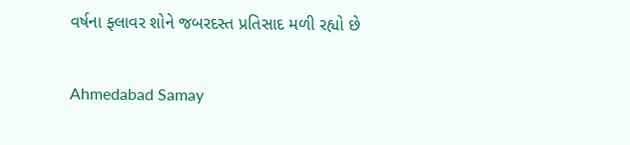વર્ષના ફ્લાવર શોને જબરદસ્ત પ્રતિસાદ મળી રહ્યો છે

Ahmedabad Samay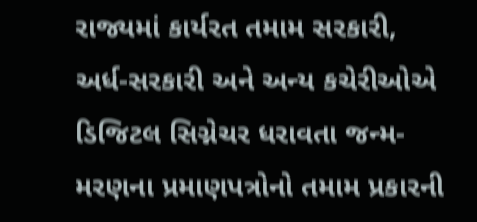રાજ્યમાં કાર્યરત તમામ સરકારી, અર્ધ-સરકારી અને અન્ય કચેરીઓએ ડિજિટલ સિગ્નેચર ધરાવતા જન્મ-મરણના પ્રમાણપત્રોનો તમામ પ્રકારની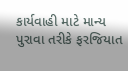કાર્યવાહી માટે માન્ય પુરાવા તરીકે ફરજિયાત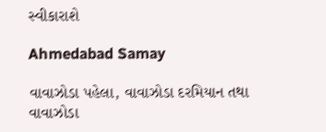સ્વીકારાશે

Ahmedabad Samay

વાવાઝોડા પહેલા, વાવાઝોડા દરમિયાન તથા વાવાઝોડા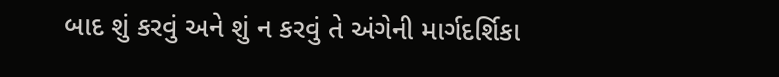બાદ શું કરવું અને શું ન કરવું તે અંગેની માર્ગદર્શિકા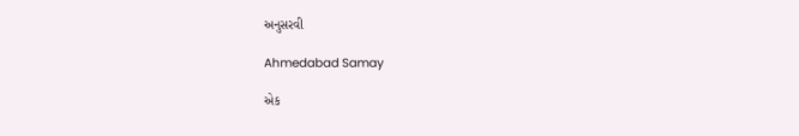અનુસરવી

Ahmedabad Samay

એક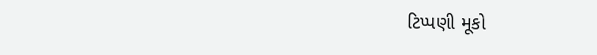ટિપ્પણી મૂકો